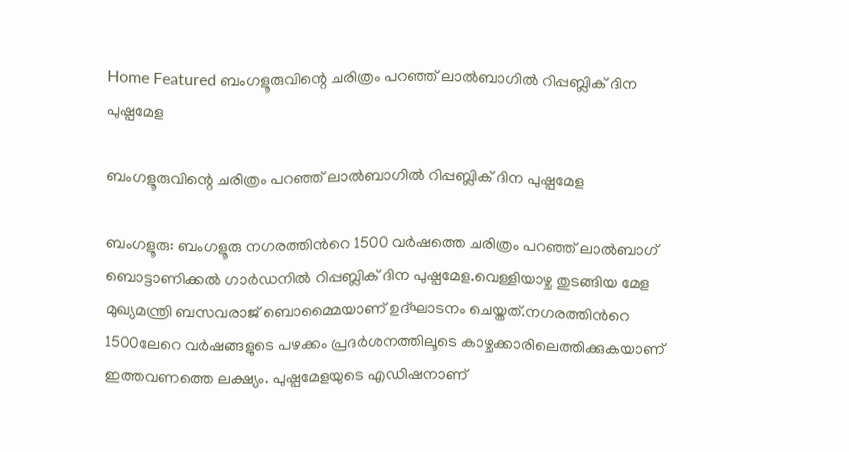Home Featured ബംഗളൂരുവിന്റെ ചരിത്രം പറഞ്ഞ് ലാല്‍ബാഗില്‍ റിപ്പബ്ലിക് ദിന പുഷ്പമേള

ബംഗളൂരുവിന്റെ ചരിത്രം പറഞ്ഞ് ലാല്‍ബാഗില്‍ റിപ്പബ്ലിക് ദിന പുഷ്പമേള

ബംഗളൂരു: ബംഗളൂരു നഗരത്തിന്‍റെ 1500 വര്‍ഷത്തെ ചരിത്രം പറഞ്ഞ് ലാല്‍ബാഗ് ബൊട്ടാണിക്കല്‍ ഗാര്‍ഡനില്‍ റിപ്പബ്ലിക് ദിന പുഷ്പമേള.വെള്ളിയാഴ്ച തുടങ്ങിയ മേള മുഖ്യമന്ത്രി ബസവരാജ് ബൊമ്മൈയാണ് ഉദ്ഘാടനം ചെയ്തത്.നഗരത്തിന്‍റെ 1500ലേറെ വര്‍ഷങ്ങളുടെ പഴക്കം പ്രദര്‍ശനത്തിലൂടെ കാഴ്ചക്കാരിലെത്തിക്കുകയാണ് ഇത്തവണത്തെ ലക്ഷ്യം. പുഷ്പമേളയുടെ എഡിഷനാണ്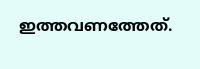ഇത്തവണത്തേത്.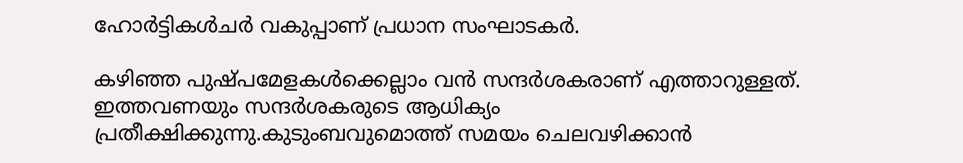ഹോര്‍ട്ടികള്‍ചര്‍ വകുപ്പാണ് പ്രധാന സംഘാടകര്‍.

കഴിഞ്ഞ പുഷ്പമേളകള്‍ക്കെല്ലാം വന്‍ സന്ദര്‍ശകരാണ് എത്താറുള്ളത്. ഇത്തവണയും സന്ദര്‍ശകരുടെ ആധിക്യം പ്രതീക്ഷിക്കുന്നു.കുടുംബവുമൊത്ത് സമയം ചെലവഴിക്കാന്‍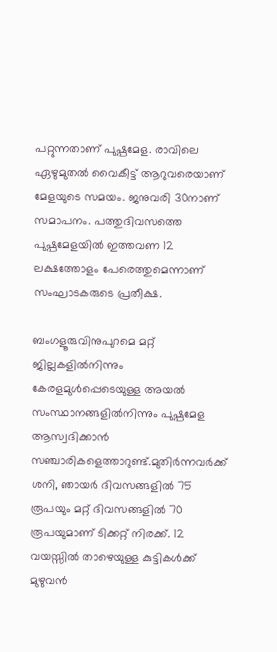പറ്റുന്നതാണ് പുഷ്പമേള. രാവിലെ ഏഴുമുതല്‍ വൈകീട്ട് ആറുവരെയാണ് മേളയുടെ സമയം. ജനുവരി 30നാണ് സമാപനം. പത്തുദിവസത്തെ പുഷ്പമേളയില്‍ ഇത്തവണ 12 ലക്ഷത്തോളം പേരെത്തുമെന്നാണ് സംഘാടകരുടെ പ്രതീക്ഷ.

ബംഗളൂരുവിനുപുറമെ മറ്റ് ജില്ലകളില്‍നിന്നും കേരളമുള്‍പ്പെടെയുള്ള അയല്‍ സംസ്ഥാനങ്ങളില്‍നിന്നും പുഷ്പമേള ആസ്വദിക്കാന്‍ സഞ്ചാരികളെത്താറുണ്ട്.മുതിര്‍ന്നവര്‍ക്ക് ശനി, ഞായര്‍ ദിവസങ്ങളില്‍ 75 രൂപയും മറ്റ് ദിവസങ്ങളില്‍ 70 രൂപയുമാണ് ടിക്കറ്റ് നിരക്ക്. 12 വയസ്സില്‍ താഴെയുള്ള കുട്ടികള്‍ക്ക് മുഴുവന്‍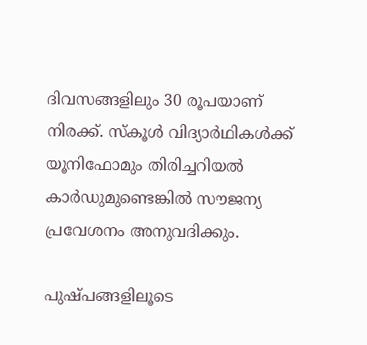ദിവസങ്ങളിലും 30 രൂപയാണ് നിരക്ക്. സ്‌കൂള്‍ വിദ്യാര്‍ഥികള്‍ക്ക് യൂനിഫോമും തിരിച്ചറിയല്‍ കാര്‍ഡുമുണ്ടെങ്കില്‍ സൗജന്യ പ്രവേശനം അനുവദിക്കും.

പുഷ്പങ്ങളിലൂടെ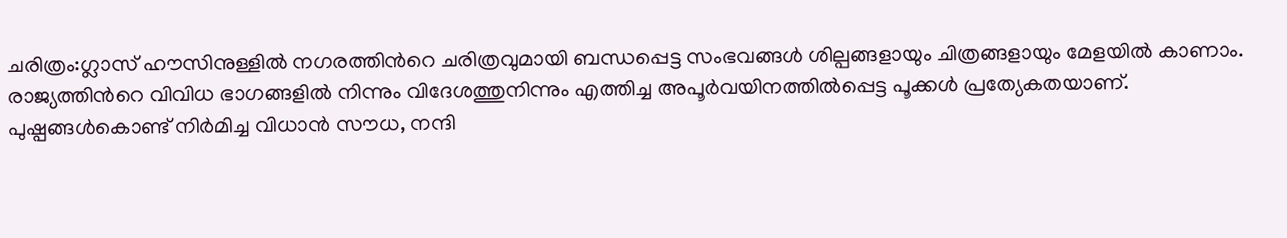ചരിത്രം:ഗ്ലാസ് ഹൗസിനുള്ളില്‍ നഗരത്തിന്‍റെ ചരിത്രവുമായി ബന്ധപ്പെട്ട സംഭവങ്ങള്‍ ശില്പങ്ങളായും ചിത്രങ്ങളായും മേളയില്‍ കാണാം. രാജ്യത്തിന്‍റെ വിവിധ ഭാഗങ്ങളില്‍ നിന്നും വിദേശത്തുനിന്നും എത്തിച്ച അപൂര്‍വയിനത്തില്‍പ്പെട്ട പൂക്കള്‍ പ്രത്യേകതയാണ്. പുഷ്പങ്ങള്‍കൊണ്ട് നിര്‍മിച്ച വിധാന്‍ സൗധ, നന്ദി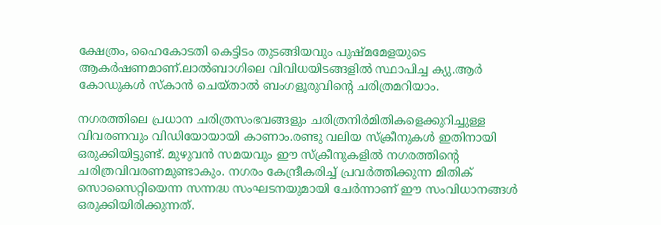ക്ഷേത്രം, ഹൈകോടതി കെട്ടിടം തുടങ്ങിയവും പുഷ്മമേളയുടെ ആകര്‍ഷണമാണ്.ലാല്‍ബാഗിലെ വിവിധയിടങ്ങളില്‍ സ്ഥാപിച്ച ക്യു.ആര്‍ കോഡുകള്‍ സ്കാന്‍ ചെയ്താല്‍ ബംഗളൂരുവിന്‍റെ ചരിത്രമറിയാം.

നഗരത്തിലെ പ്രധാന ചരിത്രസംഭവങ്ങളും ചരിത്രനിര്‍മിതികളെക്കുറിച്ചുള്ള വിവരണവും വിഡിയോയായി കാണാം.രണ്ടു വലിയ സ്‌ക്രീനുകള്‍ ഇതിനായി ഒരുക്കിയിട്ടുണ്ട്. മുഴുവന്‍ സമയവും ഈ സ്‌ക്രീനുകളില്‍ നഗരത്തിന്‍റെ ചരിത്രവിവരണമുണ്ടാകും. നഗരം കേന്ദ്രീകരിച്ച്‌ പ്രവര്‍ത്തിക്കുന്ന മിതിക് സൊസൈറ്റിയെന്ന സന്നദ്ധ സംഘടനയുമായി ചേര്‍ന്നാണ് ഈ സംവിധാനങ്ങള്‍ ഒരുക്കിയിരിക്കുന്നത്.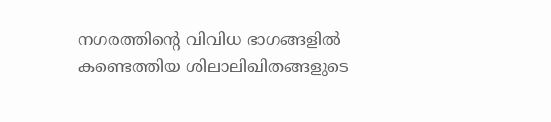നഗരത്തിന്‍റെ വിവിധ ഭാഗങ്ങളില്‍ കണ്ടെത്തിയ ശിലാലിഖിതങ്ങളുടെ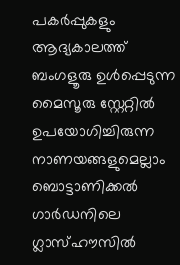പകര്‍പ്പുകളും ആദ്യകാലത്ത് ബംഗളൂരു ഉള്‍പ്പെടുന്ന മൈസൂരു സ്റ്റേറ്റില്‍ ഉപയോഗിച്ചിരുന്ന നാണയങ്ങളുമെല്ലാം ബൊട്ടാണിക്കല്‍ ഗാര്‍ഡനിലെ ഗ്ലാസ്ഹൗസില്‍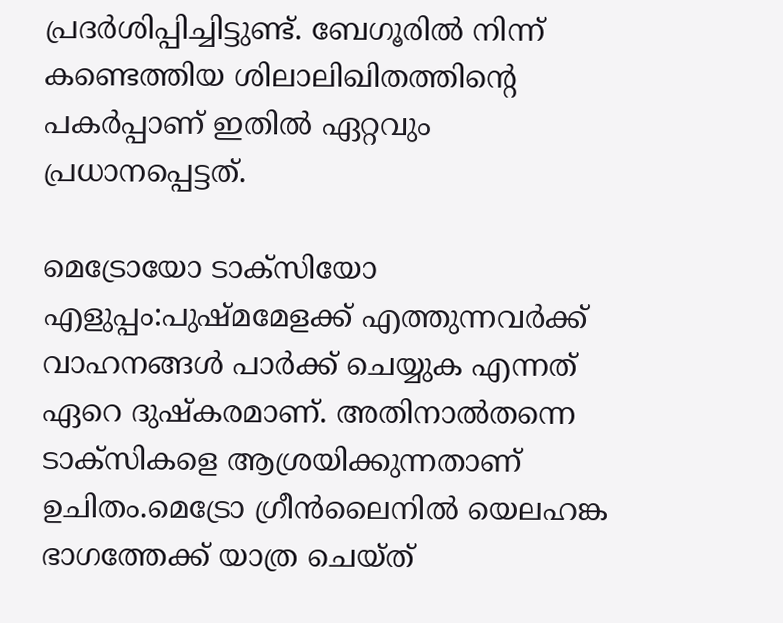പ്രദര്‍ശിപ്പിച്ചിട്ടുണ്ട്. ബേഗൂരില്‍ നിന്ന് കണ്ടെത്തിയ ശിലാലിഖിതത്തിന്‍റെ പകര്‍പ്പാണ് ഇതില്‍ ഏറ്റവും പ്രധാനപ്പെട്ടത്.

മെട്രോയോ ടാക്സിയോ എളുപ്പം:പുഷ്മമേളക്ക് എത്തുന്നവര്‍ക്ക് വാഹനങ്ങള്‍ പാര്‍ക്ക് ചെയ്യുക എന്നത് ഏറെ ദുഷ്കരമാണ്. അതിനാല്‍തന്നെ ടാക്സികളെ ആശ്രയിക്കുന്നതാണ് ഉചിതം.മെട്രോ ഗ്രീന്‍ലൈനില്‍ യെലഹങ്ക ഭാഗത്തേക്ക് യാത്ര ചെയ്ത്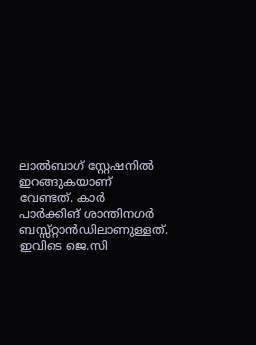ലാല്‍ബാഗ് സ്റ്റേഷനില്‍ ഇറങ്ങുകയാണ് വേണ്ടത്. കാര്‍ പാര്‍ക്കിങ് ശാന്തിനഗര്‍ ബസ്സ്റ്റാന്‍ഡിലാണുള്ളത്. ഇവിടെ ജെ.സി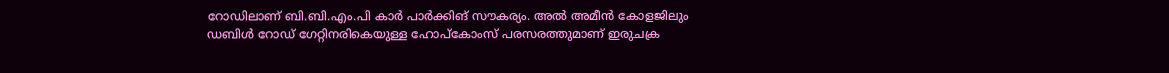റോഡിലാണ് ബി.ബി.എം.പി കാര്‍ പാര്‍ക്കിങ് സൗകര്യം. അല്‍ അമീന്‍ കോളജിലും ഡബിള്‍ റോഡ് ഗേറ്റിനരികെയുള്ള ഹോപ്കോംസ് പരസരത്തുമാണ് ഇരുചക്ര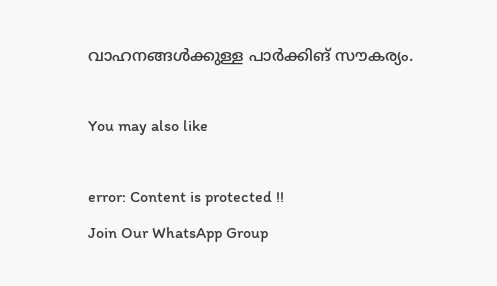വാഹനങ്ങള്‍ക്കുള്ള പാര്‍ക്കിങ് സൗകര്യം.

You may also like

error: Content is protected !!
Join Our WhatsApp Group